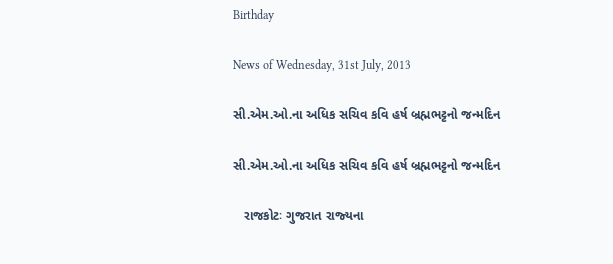Birthday

News of Wednesday, 31st July, 2013

સી.એમ.ઓ.ના અધિક સચિવ કવિ હર્ષ બ્રહ્મભટ્ટનો જન્‍મદિન

સી.એમ.ઓ.ના અધિક સચિવ કવિ હર્ષ બ્રહ્મભટ્ટનો જન્‍મદિન

   રાજકોટઃ ગુજરાત રાજ્‍યના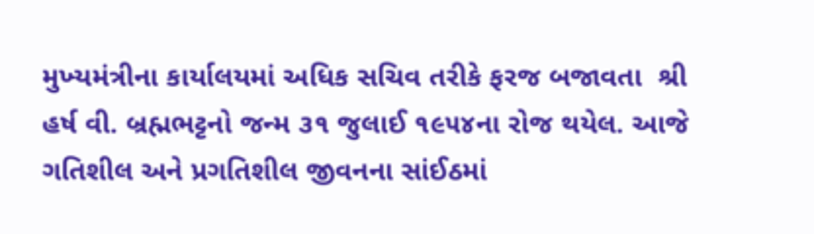મુખ્‍યમંત્રીના કાર્યાલયમાં અધિક સચિવ તરીકે ફરજ બજાવતા  શ્રી હર્ષ વી. બ્રહ્મભટ્ટનો જન્‍મ ૩૧ જુલાઈ ૧૯૫૪ના રોજ થયેલ. આજે ગતિશીલ અને પ્રગતિશીલ જીવનના સાંઈઠમાં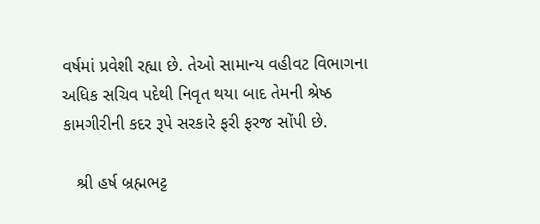વર્ષમાં પ્રવેશી રહ્યા છે. તેઓ સામાન્‍ય વહીવટ વિભાગના અધિક સચિવ પદેથી નિવૃત થયા બાદ તેમની શ્રેષ્‍ઠ કામગીરીની કદર રૂપે સરકારે ફરી ફરજ સોંપી છે.

   શ્રી હર્ષ બ્રહ્મભટ્ટ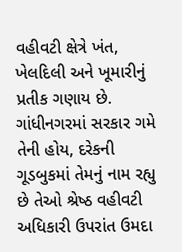વહીવટી ક્ષેત્રે ખંત, ખેલદિલી અને ખૂમારીનું પ્રતીક ગણાય છે. ગાંધીનગરમાં સરકાર ગમે તેની હોય, દરેકની ગૂડબુકમાં તેમનું નામ રહ્યુ છે તેઓ શ્રેષ્‍ઠ વહીવટી અધિકારી ઉપરાંત ઉમદા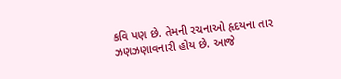કવિ પણ છે. તેમની રચનાઓ હૃદયના તાર ઝણઝણાવનારી હોય છે. આજે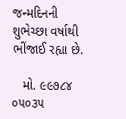જન્‍મદિનની શુભેચ્‍છા વર્ષાથી ભીંજાઈ રહ્યા છે.

   મો. ૯૯૭૮૪ ૦૫૦૩૫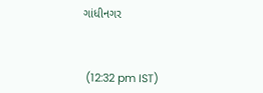ગાંધીનગર



 (12:32 pm IST)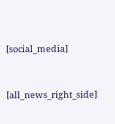[social_media]


[all_news_right_side]